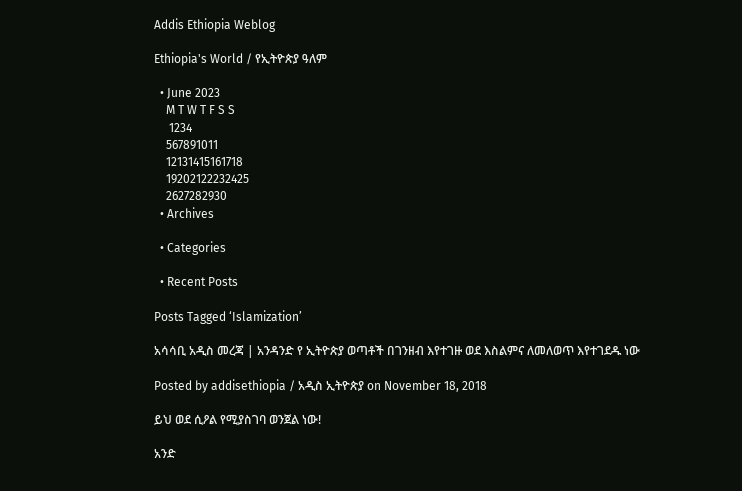Addis Ethiopia Weblog

Ethiopia's World / የኢትዮጵያ ዓለም

  • June 2023
    M T W T F S S
     1234
    567891011
    12131415161718
    19202122232425
    2627282930
  • Archives

  • Categories

  • Recent Posts

Posts Tagged ‘Islamization’

አሳሳቢ አዲስ መረጃ | አንዳንድ የ ኢትዮጵያ ወጣቶች በገንዘብ እየተገዙ ወደ እስልምና ለመለወጥ እየተገደዱ ነው

Posted by addisethiopia / አዲስ ኢትዮጵያ on November 18, 2018

ይህ ወደ ሲዖል የሚያስገባ ወንጀል ነው!

አንድ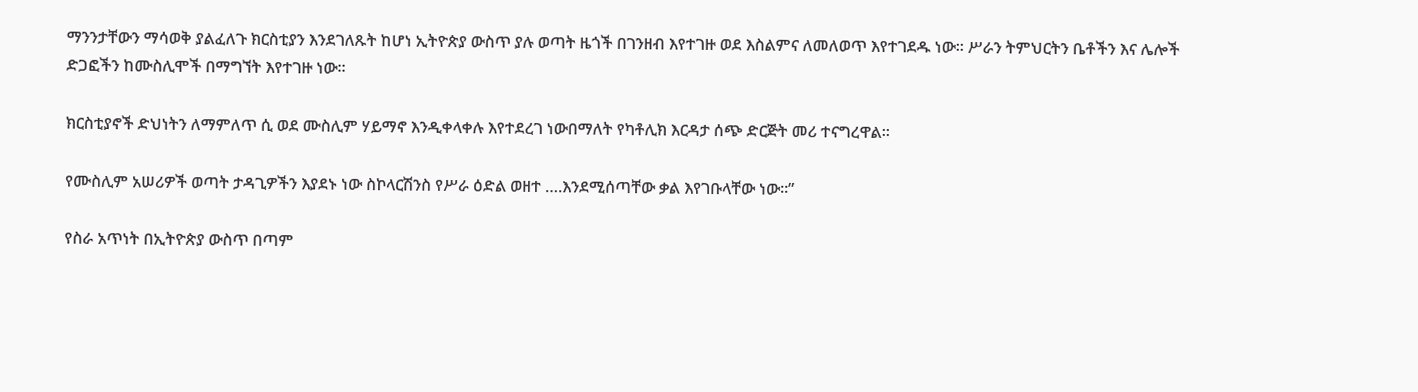ማንንታቸውን ማሳወቅ ያልፈለጉ ክርስቲያን እንደገለጹት ከሆነ ኢትዮጵያ ውስጥ ያሉ ወጣት ዜጎች በገንዘብ እየተገዙ ወደ እስልምና ለመለወጥ እየተገደዱ ነው። ሥራን ትምህርትን ቤቶችን እና ሌሎች  ድጋፎችን ከሙስሊሞች በማግኘት እየተገዙ ነው።

ክርስቲያኖች ድህነትን ለማምለጥ ሲ ወደ ሙስሊም ሃይማኖ እንዲቀላቀሉ እየተደረገ ነውበማለት የካቶሊክ እርዳታ ሰጭ ድርጅት መሪ ተናግረዋል።

የሙስሊም አሠሪዎች ወጣት ታዳጊዎችን እያደኑ ነው ስኮላርሽንስ የሥራ ዕድል ወዘተ ….እንደሚሰጣቸው ቃል እየገቡላቸው ነው።”

የስራ አጥነት በኢትዮጵያ ውስጥ በጣም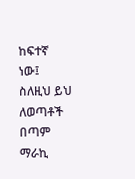ከፍተኛ ነው፤ ስለዚህ ይህ ለወጣቶች በጣም ማራኪ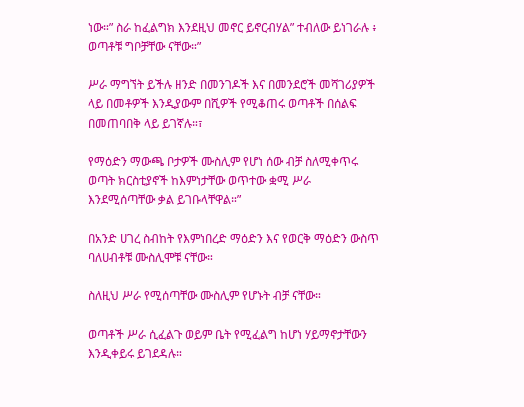ነው።” ስራ ከፈልግክ እንደዚህ መኖር ይኖርብሃል” ተብለው ይነገራሉ ፥ ወጣቶቹ ግቦቻቸው ናቸው።”

ሥራ ማግኘት ይችሉ ዘንድ በመንገዶች እና በመንደሮች መሻገሪያዎች ላይ በመቶዎች እንዲያውም በሺዎች የሚቆጠሩ ወጣቶች በሰልፍ በመጠባበቅ ላይ ይገኛሉ።፣

የማዕድን ማውጫ ቦታዎች ሙስሊም የሆነ ሰው ብቻ ስለሚቀጥሩ ወጣት ክርስቲያኖች ከእምነታቸው ወጥተው ቋሚ ሥራ እንደሚሰጣቸው ቃል ይገቡላቸዋል።”

በአንድ ሀገረ ስብከት የእምነበረድ ማዕድን እና የወርቅ ማዕድን ውስጥ ባለሀብቶቹ ሙስሊሞቹ ናቸው።

ስለዚህ ሥራ የሚሰጣቸው ሙስሊም የሆኑት ብቻ ናቸው።

ወጣቶች ሥራ ሲፈልጉ ወይም ቤት የሚፈልግ ከሆነ ሃይማኖታቸውን እንዲቀይሩ ይገደዳሉ።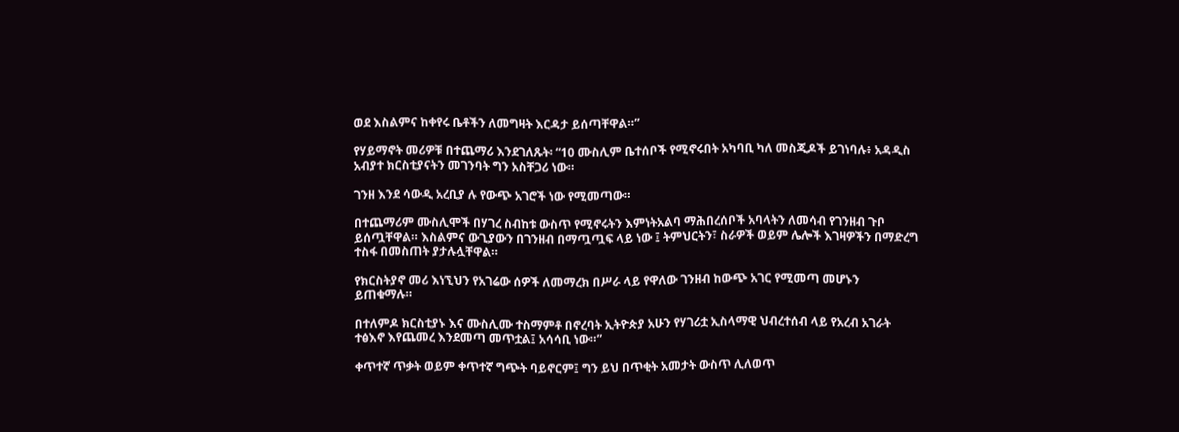ወደ እስልምና ከቀየሩ ቤቶችን ለመግዛት እርዳታ ይሰጣቸዋል።”

የሃይማኖት መሪዎቹ በተጨማሪ እንደገለጹት፡ “10 ሙስሊም ቤተሰቦች የሚኖሩበት አካባቢ ካለ መስጂዶች ይገነባሉ፥ አዳዲስ አብያተ ክርስቲያናትን መገንባት ግን አስቸጋሪ ነው።

ገንዘ እንደ ሳውዲ አረቢያ ሉ የውጭ አገሮች ነው የሚመጣው።

በተጨማሪም ሙስሊሞች በሃገረ ስብከቱ ውስጥ የሚኖሩትን እምነትአልባ ማሕበረሰቦች አባላትን ለመሳብ የገንዘብ ጉቦ ይሰጧቸዋል። እስልምና ውጊያውን በገንዘብ በማጧጧፍ ላይ ነው ፤ ትምህርትን፣ ስራዎች ወይም ሌሎች እገዛዎችን በማድረግ ተስፋ በመስጠት ያታሉሏቸዋል።

የክርስትያኖ መሪ እነኚህን የአገሬው ሰዎች ለመማረክ በሥራ ላይ የዋለው ገንዘብ ከውጭ አገር የሚመጣ መሆኑን ይጠቁማሉ።

በተለምዶ ክርስቲያኑ እና ሙስሊሙ ተስማምቶ በኖረባት ኢትዮጵያ አሁን የሃገሪቷ ኢስላማዊ ህብረተሰብ ላይ የአረብ አገራት ተፅእኖ እየጨመረ እንደመጣ መጥቷል፤ አሳሳቢ ነው።”

ቀጥተኛ ጥቃት ወይም ቀጥተኛ ግጭት ባይኖርም፤ ግን ይህ በጥቂት አመታት ውስጥ ሊለወጥ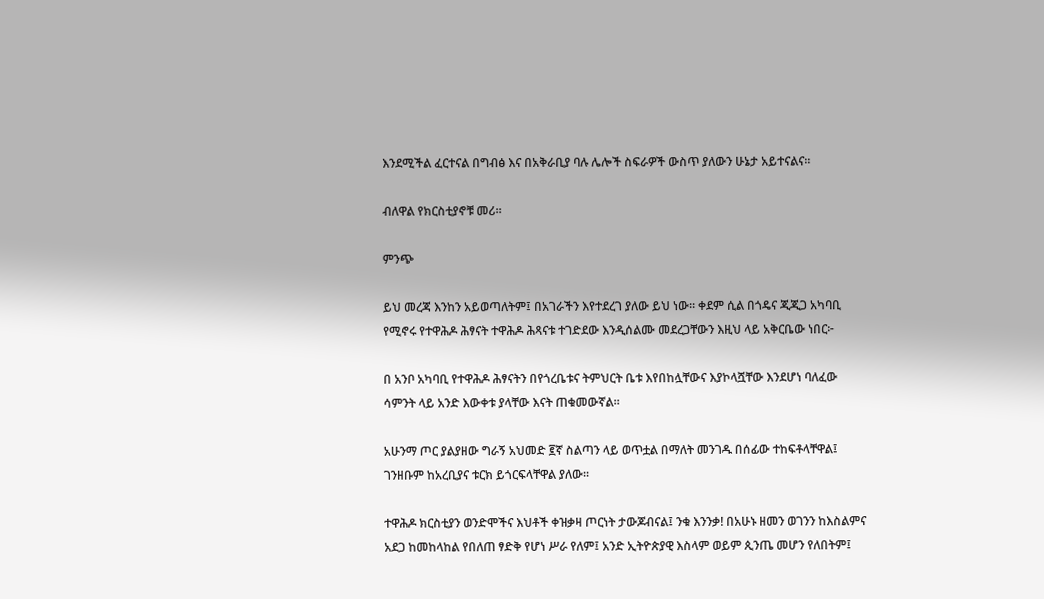እንደሚችል ፈርተናል በግብፅ እና በአቅራቢያ ባሉ ሌሎች ስፍራዎች ውስጥ ያለውን ሁኔታ አይተናልና።

ብለዋል የክርስቲያኖቹ መሪ።

ምንጭ

ይህ መረጃ እንከን አይወጣለትም፤ በአገራችን እየተደረገ ያለው ይህ ነው። ቀደም ሲል በጎዴና ጂጂጋ አካባቢ የሚኖሩ የተዋሕዶ ሕፃናት ተዋሕዶ ሕጻናቱ ተገድደው እንዲሰልሙ መደረጋቸውን እዚህ ላይ አቅርቤው ነበር፦

በ አንቦ አካባቢ የተዋሕዶ ሕፃናትን በየጎረቤቱና ትምህርት ቤቱ እየበከሏቸውና እያኮላሿቸው እንደሆነ ባለፈው ሳምንት ላይ አንድ እውቀቱ ያላቸው እናት ጠቁመውኛል።

አሁንማ ጦር ያልያዘው ግራኝ አህመድ ፪ኛ ስልጣን ላይ ወጥቷል በማለት መንገዱ በሰፊው ተከፍቶላቸዋል፤ ገንዘቡም ከአረቢያና ቱርክ ይጎርፍላቸዋል ያለው።

ተዋሕዶ ክርስቲያን ወንድሞችና እህቶች ቀዝቃዛ ጦርነት ታውጆብናል፤ ንቁ እንንቃ! በአሁኑ ዘመን ወገንን ከእስልምና አደጋ ከመከላከል የበለጠ ፃድቅ የሆነ ሥራ የለም፤ አንድ ኢትዮጵያዊ እስላም ወይም ጲንጤ መሆን የለበትም፤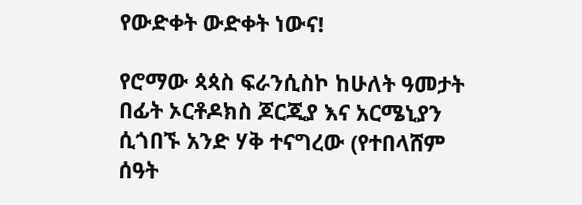የውድቀት ውድቀት ነውና!

የሮማው ጳጳስ ፍራንሲስኮ ከሁለት ዓመታት በፊት ኦርቶዶክስ ጆርጂያ እና አርሜኒያን ሲጎበኙ አንድ ሃቅ ተናግረው (የተበላሸም ሰዓት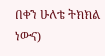በቀን ሁለቴ ትክክል ነውና)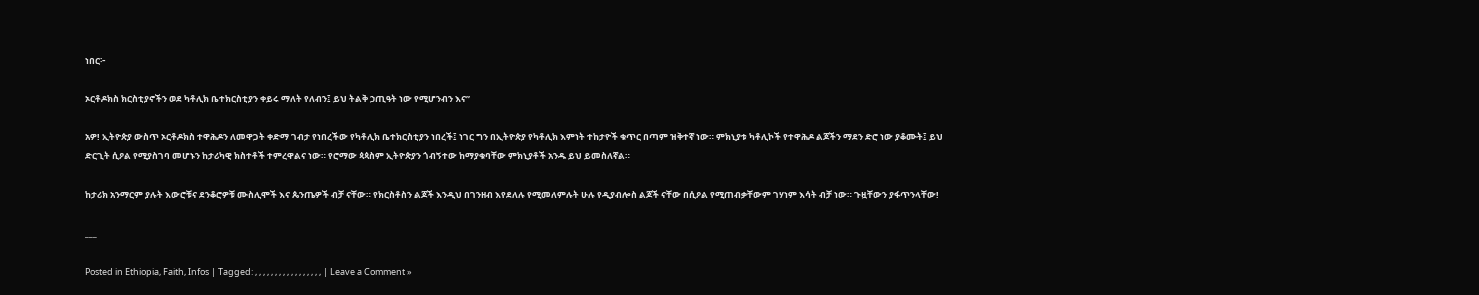ነበር፦

ኦርቶዶክስ ክርስቲያኖችን ወደ ካቶሊክ ቤተክርስቲያን ቀይሩ ማለት የለብን፤ ይህ ትልቅ ኃጢዓት ነው የሚሆንብን እና”

አዎ! ኢትዮጵያ ውስጥ ኦርቶዶክስ ተዋሕዶን ለመዋጋት ቀድማ ገብታ የነበረችው የካቶሊክ ቤተክርስቲያን ነበረች፤ ነገር ግን በኢትዮጵያ የካቶሊክ እምነት ተከታዮች ቁጥር በጣም ዝቅተኛ ነው። ምክኒያቱ ካቶሊኮች የተዋሕዶ ልጆችን ማደን ድሮ ነው ያቆሙት፤ ይህ ድርጊት ሲዖል የሚያስገባ መሆኑን ከታሪካዊ ክስተቶች ተምረዋልና ነው። የሮማው ጳጳስም ኢትዮጵያን ጎብኝተው ከማያቁባቸው ምክኒያቶች አንዱ ይህ ይመስለኛል።

ከታሪክ አንማርም ያሉት እውሮቹና ደንቆሮዎቹ ሙስሊሞች እና ጴንጤዎች ብቻ ናቸው። የክርስቶስን ልጆች እንዲህ በገንዘብ እየደለሉ የሚመለምሉት ሁሉ የዲያብሎስ ልጆች ናቸው በሲዖል የሚጠብቃቸውም ገሃነም እሳት ብቻ ነው። ጉዟቸውን ያፋጥንላቸው!

___

Posted in Ethiopia, Faith, Infos | Tagged: , , , , , , , , , , , , , , , , , | Leave a Comment »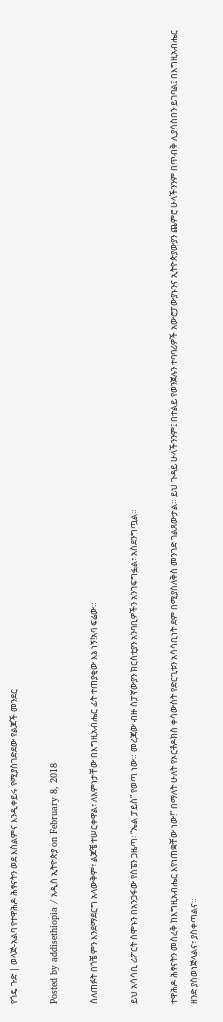የጎዴ ጉድ | ወላጅ-አልባ የተዋሕዶ ሕፃናትን ወደ እስልምና እንዲቀይሩ የሚያስገድደው የልጆች መንደር

Posted by addisethiopia / አዲስ ኢትዮጵያ on February 8, 2018

ሰለጠፉት በጎቼ ምን እንደማደርግ አላውቅም፣ ልጆቼ ተሠርቀዋል፣ ለእምነታቸው በእግዚአብሔር ፊት ተጠያቂው እኔ ነኝ!አባ ፍሬው።

ይህ አሳሳቢ ሪፖርት ሰሞኑን በአንጋፋው የስፔን ጋዜጣ፡ “ኤል ፓይስ” የወጣ ነው። መረጃው ብዙ ስፓኛውያን ክርስቲያን አንባቢዎችን አንገፍግፏል፣ አስደንግጧል።

ተዋሕዶ ሕፃናትን መስረቅ ከእግዚአብሔር እየነጠቋቸው ነው!” በማለት ሁለት የኦርቶዶክስ ቀሳውስት የድርጊቱን አሳሳቢነት ደም በሚያስለቅስ መንገድ ገልጸውታል። ይህ ጉዳይ ሁላችንንም፤ በተልይ የወንጀሉን ተባባሪዎች አውሮፓውያኑንና ኢትዮጵያውያን ጨምሮ ሁላችንንም በጥብቅ ሊያሳስበን ይገባል፤ በእግዚአብሔር ዘንድ ያስወነጅላልና፣ ያስቀጣልና።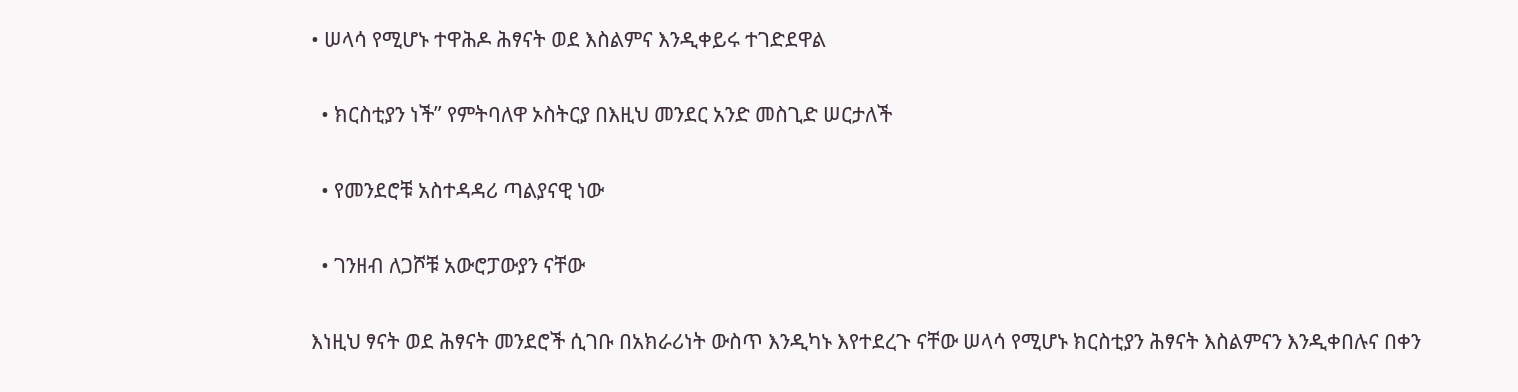• ሠላሳ የሚሆኑ ተዋሕዶ ሕፃናት ወደ እስልምና እንዲቀይሩ ተገድደዋል

  • ክርስቲያን ነች” የምትባለዋ ኦስትርያ በእዚህ መንደር አንድ መስጊድ ሠርታለች

  • የመንደሮቹ አስተዳዳሪ ጣልያናዊ ነው

  • ገንዘብ ለጋሾቹ አውሮፓውያን ናቸው

እነዚህ ፃናት ወደ ሕፃናት መንደሮች ሲገቡ በአክራሪነት ውስጥ እንዲካኑ እየተደረጉ ናቸው ሠላሳ የሚሆኑ ክርስቲያን ሕፃናት እስልምናን እንዲቀበሉና በቀን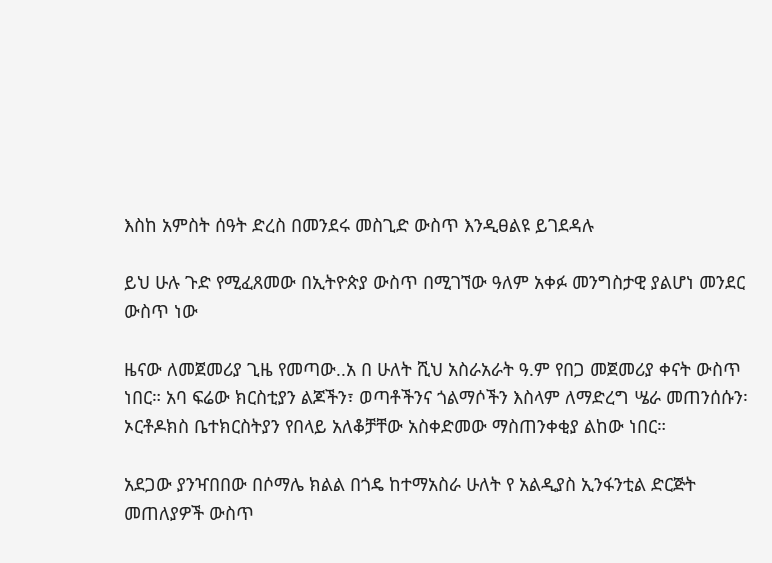እስከ አምስት ሰዓት ድረስ በመንደሩ መስጊድ ውስጥ እንዲፀልዩ ይገደዳሉ

ይህ ሁሉ ጉድ የሚፈጸመው በኢትዮጵያ ውስጥ በሚገኘው ዓለም አቀፉ መንግስታዊ ያልሆነ መንደር ውስጥ ነው

ዜናው ለመጀመሪያ ጊዜ የመጣው..አ በ ሁለት ሺህ አስራአራት ዓ.ም የበጋ መጀመሪያ ቀናት ውስጥ ነበር። አባ ፍሬው ክርስቲያን ልጆችን፣ ወጣቶችንና ጎልማሶችን እስላም ለማድረግ ሤራ መጠንሰሱን፡ ኦርቶዶክስ ቤተክርስትያን የበላይ አለቆቻቸው አስቀድመው ማስጠንቀቂያ ልከው ነበር።

አደጋው ያንዣበበው በሶማሌ ክልል በጎዴ ከተማአስራ ሁለት የ አልዲያስ ኢንፋንቲል ድርጅት መጠለያዎች ውስጥ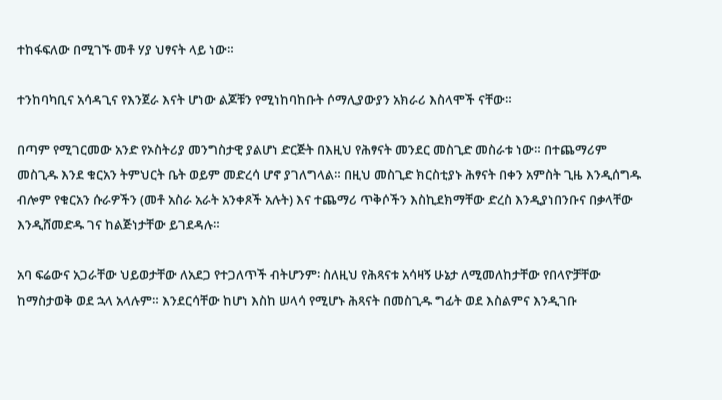ተከፋፍለው በሚገኙ መቶ ሃያ ህፃናት ላይ ነው።

ተንከባካቢና አሳዳጊና የእንጀራ እናት ሆነው ልጆቹን የሚነከባከቡት ሶማሊያውያን አክራሪ እስላሞች ናቸው።

በጣም የሚገርመው አንድ የኦስትሪያ መንግስታዊ ያልሆነ ድርጅት በእዚህ የሕፃናት መንደር መስጊድ መስራቱ ነው። በተጨማሪም መስጊዱ እንደ ቁርአን ትምህርት ቤት ወይም መድረሳ ሆኖ ያገለግላል። በዚህ መስጊድ ክርስቲያኑ ሕፃናት በቀን አምስት ጊዜ እንዲሰግዱ ብሎም የቁርአን ሱራዎችን (መቶ አስራ አራት አንቀጾች አሉት) እና ተጨማሪ ጥቅሶችን እስኪደክማቸው ድረስ እንዲያነበንቡና በቃላቸው እንዲሸመድዱ ገና ከልጅነታቸው ይገደዳሉ።

አባ ፍሬውና አጋራቸው ህይወታቸው ለአደጋ የተጋለጥች ብትሆንም፡ ስለዚህ የሕጻናቱ አሳዛኝ ሁኔታ ለሚመለከታቸው የበላዮቻቸው ከማስታወቅ ወደ ኋላ አላሉም። እንደርሳቸው ከሆነ እስከ ሠላሳ የሚሆኑ ሕጻናት በመስጊዱ ግፊት ወደ እስልምና እንዲገቡ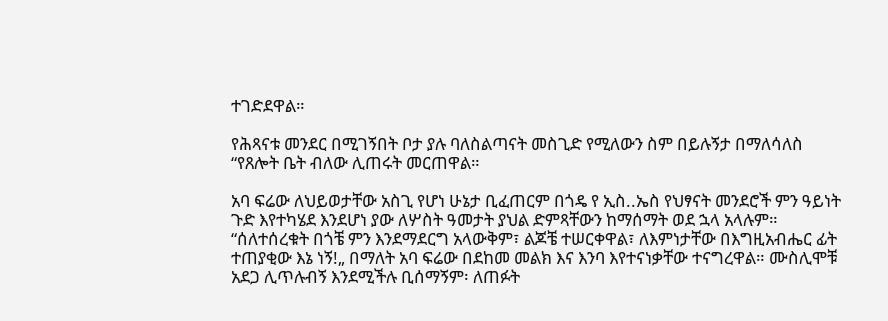ተገድደዋል።

የሕጻናቱ መንደር በሚገኝበት ቦታ ያሉ ባለስልጣናት መስጊድ የሚለውን ስም በይሉኝታ በማለሳለስ “የጸሎት ቤት ብለው ሊጠሩት መርጠዋል።

አባ ፍሬው ለህይወታቸው አስጊ የሆነ ሁኔታ ቢፈጠርም በጎዴ የ ኢስ..ኤስ የህፃናት መንደሮች ምን ዓይነት ጉድ እየተካሄደ እንደሆነ ያው ለሦስት ዓመታት ያህል ድምጻቸውን ከማሰማት ወደ ኋላ አላሉም። “ሰለተሰረቁት በጎቼ ምን እንደማደርግ አላውቅም፣ ልጆቼ ተሠርቀዋል፣ ለእምነታቸው በእግዚአብሔር ፊት ተጠያቂው እኔ ነኝ!„ በማለት አባ ፍሬው በደከመ መልክ እና እንባ እየተናነቃቸው ተናግረዋል። ሙስሊሞቹ አደጋ ሊጥሉብኝ እንደሚችሉ ቢሰማኝም፡ ለጠፉት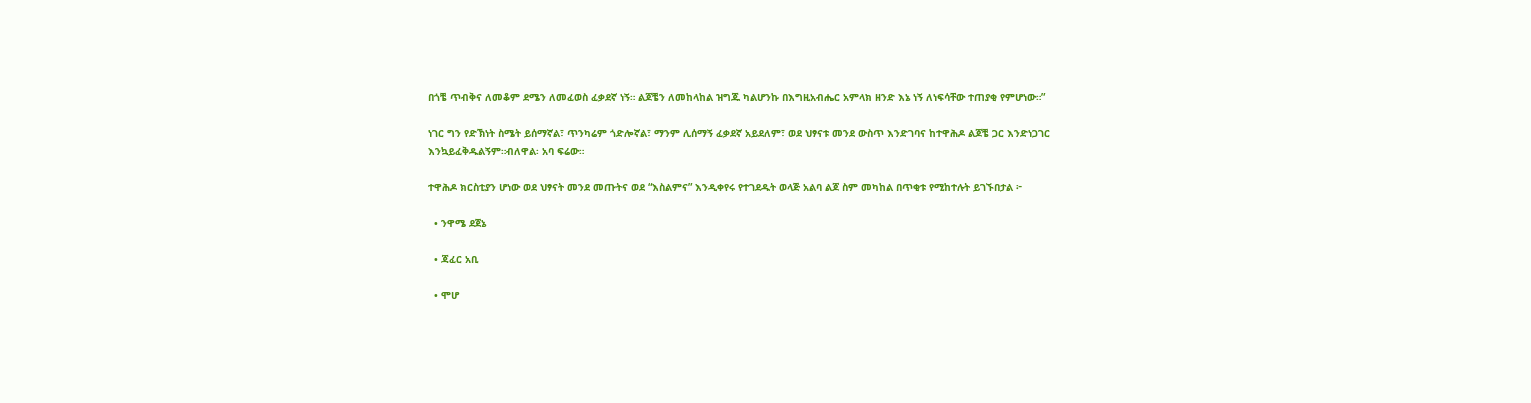በጎቼ ጥብቅና ለመቆም ደሜን ለመፈወስ ፈቃደኛ ነኝ። ልጆቼን ለመከላከል ዝግጁ ካልሆንኩ በእግዚአብሔር አምላክ ዘንድ እኔ ነኝ ለነፍሳቸው ተጠያቂ የምሆነው።”

ነገር ግን የድኽነት ስሜት ይሰማኛል፣ ጥንካሬም ጎድሎኛል፣ ማንም ሊሰማኝ ፈቃደኛ አይደለም፣ ወደ ህፃናቱ መንደ ውስጥ እንድገባና ከተዋሕዶ ልጆቼ ጋር እንድነጋገር እንኳይፈቅዱልኝም።ብለዋል፡ አባ ፍሬው።

ተዋሕዶ ክርስቲያን ሆነው ወደ ህፃናት መንደ መጡትና ወደ “እስልምና” እንዲቀየሩ የተገደዱት ወላጅ አልባ ልጆ ስም መካከል በጥቂቱ የሚከተሉት ይገኙበታል ፦

  • ንዋሜ ደጀኔ

  • ጃፈር አቢ

  • ሞሆ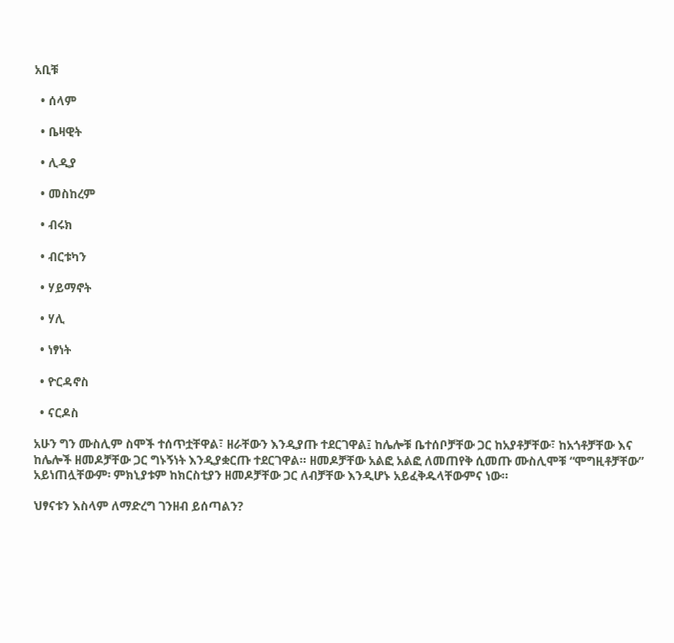አቢቹ

  • ሰላም

  • ቤዛዊት

  • ሊዲያ

  • መስከረም

  • ብሩክ

  • ብርቱካን

  • ሃይማኖት

  • ሃሊ

  • ነፃነት

  • ዮርዳኖስ

  • ናርዶስ

አሁን ግን ሙስሊም ስሞች ተሰጥቷቸዋል፣ ዘራቸውን እንዲያጡ ተደርገዋል፤ ከሌሎቹ ቤተሰቦቻቸው ጋር ከአያቶቻቸው፣ ከአጎቶቻቸው እና ከሌሎች ዘመዶቻቸው ጋር ግኑኝነት እንዲያቋርጡ ተደርገዋል። ዘመዶቻቸው አልፎ አልፎ ለመጠየቅ ሲመጡ ሙስሊሞቹ “ሞግዚቶቻቸው” አይነጠሏቸውም፡ ምክኒያቱም ከክርስቲያን ዘመዶቻቸው ጋር ለብቻቸው እንዲሆኑ አይፈቅዱላቸውምና ነው።

ህፃናቱን እስላም ለማድረግ ገንዘብ ይሰጣልን?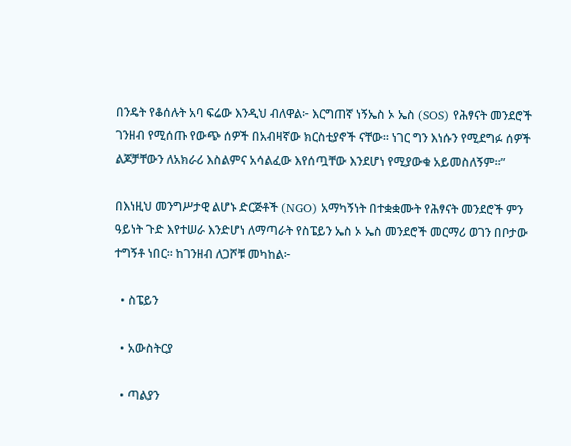በንዴት የቆሰሉት አባ ፍሬው እንዲህ ብለዋል፦ እርግጠኛ ነኝኤስ ኦ ኤስ (SOS) የሕፃናት መንደሮች ገንዘብ የሚሰጡ የውጭ ሰዎች በአብዛኛው ክርስቲያኖች ናቸው። ነገር ግን እነሱን የሚደግፉ ሰዎች ልጆቻቸውን ለአክራሪ እስልምና አሳልፈው እየሰጧቸው እንደሆነ የሚያውቁ አይመስለኝም።”

በእነዚህ መንግሥታዊ ልሆኑ ድርጅቶች (NGO) አማካኝነት በተቋቋሙት የሕፃናት መንደሮች ምን ዓይነት ጉድ እየተሠራ እንድሆነ ለማጣራት የስፔይን ኤስ ኦ ኤስ መንደሮች መርማሪ ወገን በቦታው ተግኝቶ ነበር። ከገንዘብ ለጋሾቹ መካከል፦

  • ስፔይን

  • አውስትርያ

  • ጣልያን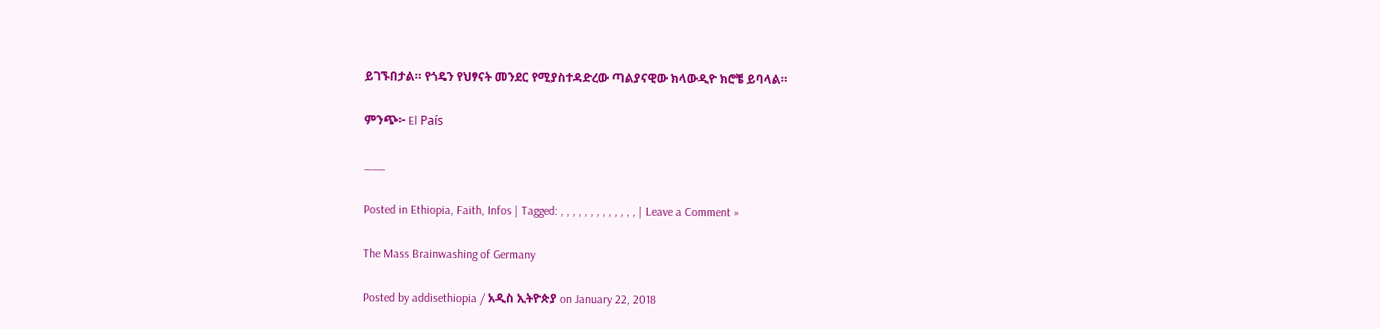ይገኙበታል። የጎዴን የህፃናት መንደር የሚያስተዳድረው ጣልያናዊው ክላውዲዮ ክሮቼ ይባላል።

ምንጭ፦ El País

___

Posted in Ethiopia, Faith, Infos | Tagged: , , , , , , , , , , , , , | Leave a Comment »

The Mass Brainwashing of Germany

Posted by addisethiopia / አዲስ ኢትዮጵያ on January 22, 2018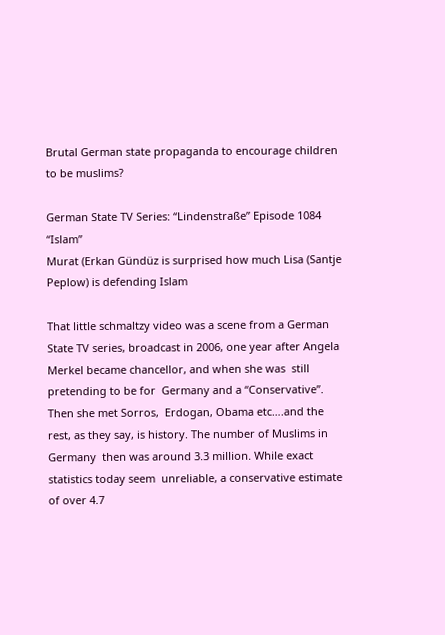Brutal German state propaganda to encourage children to be muslims?

German State TV Series: “Lindenstraße” Episode 1084 “Islam”
Murat (Erkan Gündüz is surprised how much Lisa (Santje Peplow) is defending Islam

That little schmaltzy video was a scene from a German State TV series, broadcast in 2006, one year after Angela Merkel became chancellor, and when she was  still pretending to be for  Germany and a “Conservative”.  Then she met Sorros,  Erdogan, Obama etc….and the rest, as they say, is history. The number of Muslims in Germany  then was around 3.3 million. While exact statistics today seem  unreliable, a conservative estimate of over 4.7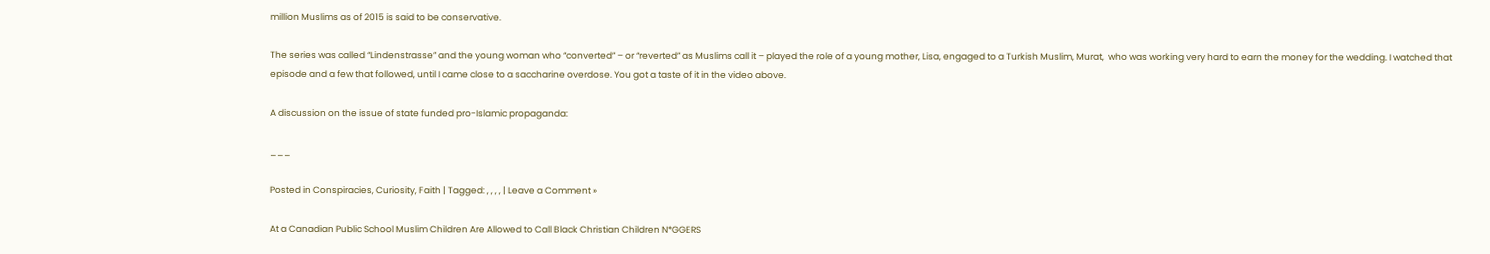million Muslims as of 2015 is said to be conservative.

The series was called “Lindenstrasse” and the young woman who “converted” – or “reverted” as Muslims call it – played the role of a young mother, Lisa, engaged to a Turkish Muslim, Murat,  who was working very hard to earn the money for the wedding. I watched that episode and a few that followed, until I came close to a saccharine overdose. You got a taste of it in the video above.

A discussion on the issue of state funded pro-Islamic propaganda:

___

Posted in Conspiracies, Curiosity, Faith | Tagged: , , , , | Leave a Comment »

At a Canadian Public School Muslim Children Are Allowed to Call Black Christian Children N*GGERS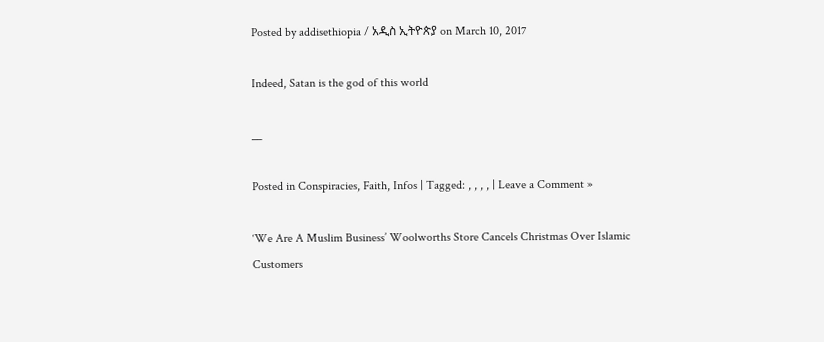Posted by addisethiopia / አዲስ ኢትዮጵያ on March 10, 2017

Indeed, Satan is the god of this world

__

Posted in Conspiracies, Faith, Infos | Tagged: , , , , | Leave a Comment »

‘We Are A Muslim Business’ Woolworths Store Cancels Christmas Over Islamic Customers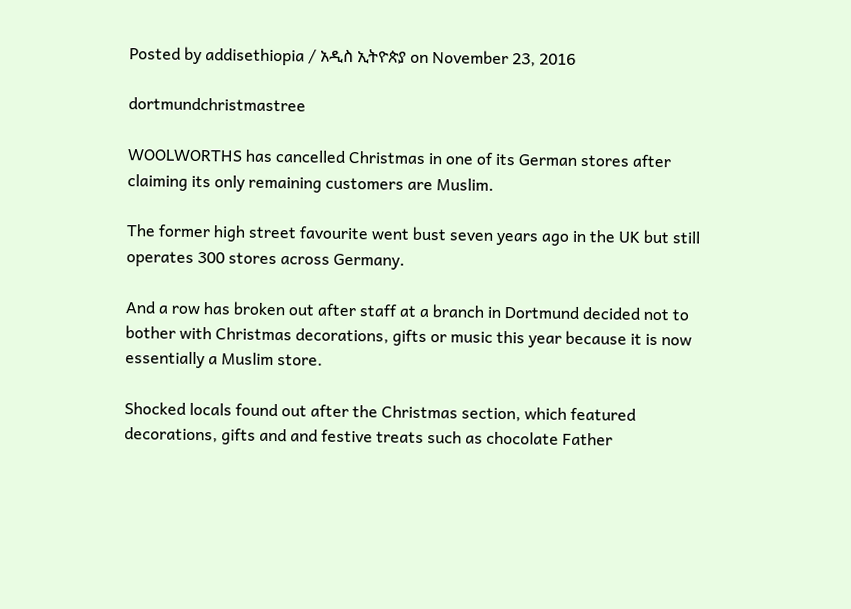Posted by addisethiopia / አዲስ ኢትዮጵያ on November 23, 2016

dortmundchristmastree

WOOLWORTHS has cancelled Christmas in one of its German stores after claiming its only remaining customers are Muslim.

The former high street favourite went bust seven years ago in the UK but still operates 300 stores across Germany.

And a row has broken out after staff at a branch in Dortmund decided not to bother with Christmas decorations, gifts or music this year because it is now essentially a Muslim store.

Shocked locals found out after the Christmas section, which featured decorations, gifts and and festive treats such as chocolate Father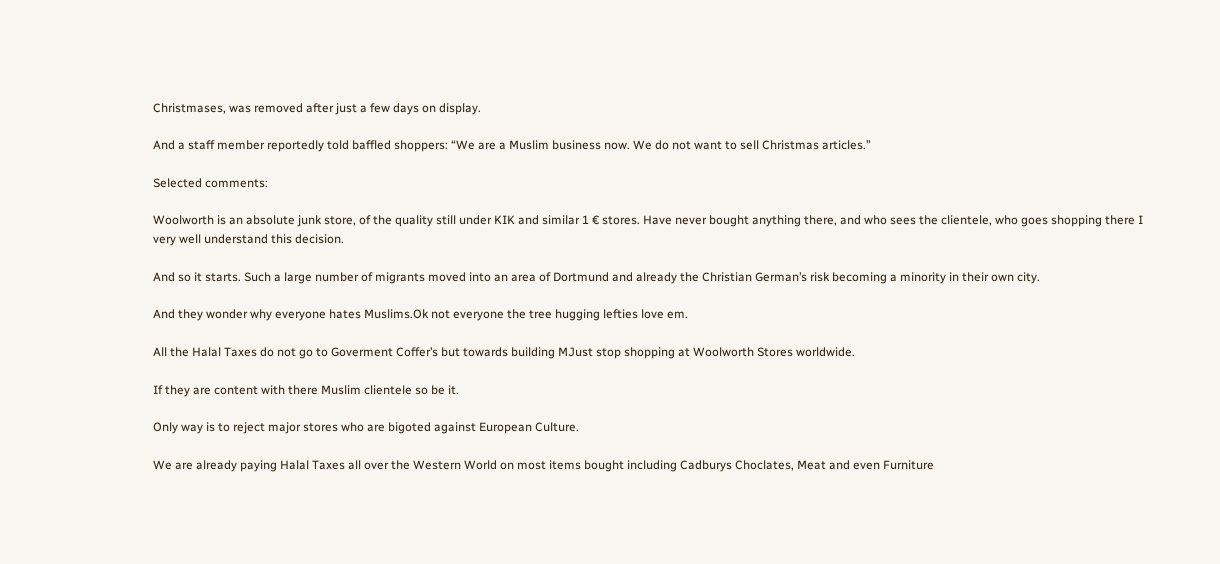Christmases, was removed after just a few days on display.

And a staff member reportedly told baffled shoppers: “We are a Muslim business now. We do not want to sell Christmas articles.”

Selected comments:

Woolworth is an absolute junk store, of the quality still under KIK and similar 1 € stores. Have never bought anything there, and who sees the clientele, who goes shopping there I very well understand this decision.

And so it starts. Such a large number of migrants moved into an area of Dortmund and already the Christian German’s risk becoming a minority in their own city.

And they wonder why everyone hates Muslims.Ok not everyone the tree hugging lefties love em.

All the Halal Taxes do not go to Goverment Coffer’s but towards building MJust stop shopping at Woolworth Stores worldwide.

If they are content with there Muslim clientele so be it.

Only way is to reject major stores who are bigoted against European Culture.

We are already paying Halal Taxes all over the Western World on most items bought including Cadburys Choclates, Meat and even Furniture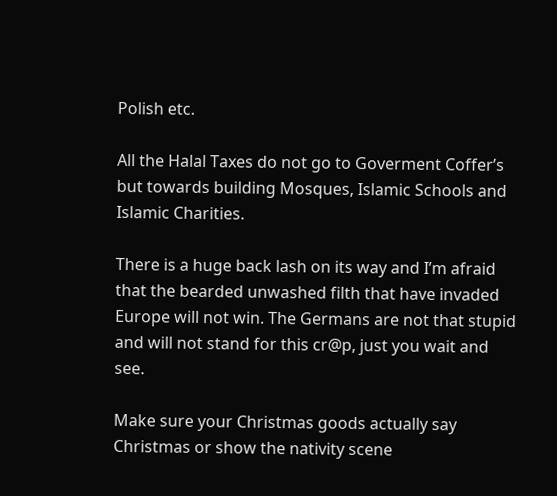Polish etc.

All the Halal Taxes do not go to Goverment Coffer’s but towards building Mosques, Islamic Schools and Islamic Charities.

There is a huge back lash on its way and I’m afraid that the bearded unwashed filth that have invaded Europe will not win. The Germans are not that stupid and will not stand for this cr@p, just you wait and see.

Make sure your Christmas goods actually say Christmas or show the nativity scene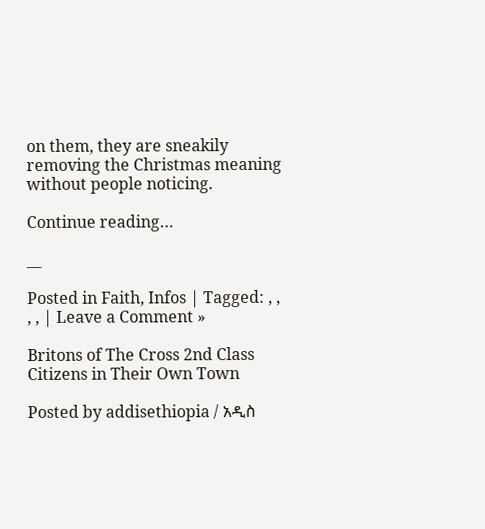on them, they are sneakily removing the Christmas meaning without people noticing.

Continue reading…

__

Posted in Faith, Infos | Tagged: , , , , | Leave a Comment »

Britons of The Cross 2nd Class Citizens in Their Own Town

Posted by addisethiopia / አዲስ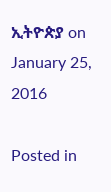ኢትዮጵያ on January 25, 2016

Posted in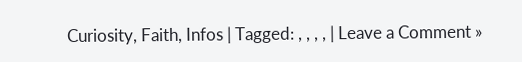Curiosity, Faith, Infos | Tagged: , , , , | Leave a Comment »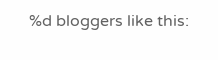%d bloggers like this: